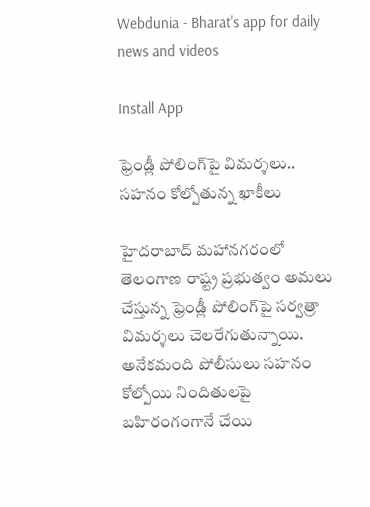Webdunia - Bharat's app for daily news and videos

Install App

ఫ్రెండ్లీ పోలింగ్‌పై విమర్శలు.. సహనం కోల్పోతున్న ఖాకీలు

హైదరాబాద్ మహానగరంలో తెలంగాణ రాష్ట్ర ప్రభుత్వం అమలు చేస్తున్న ఫ్రెండ్లీ పోలింగ్‌పై సర్వత్రా విమర్శలు చెలరేగుతున్నాయి. అనేకమంది పోలీసులు సహనం కోల్పోయి నిందితులపై బహిరంగంగానే చేయి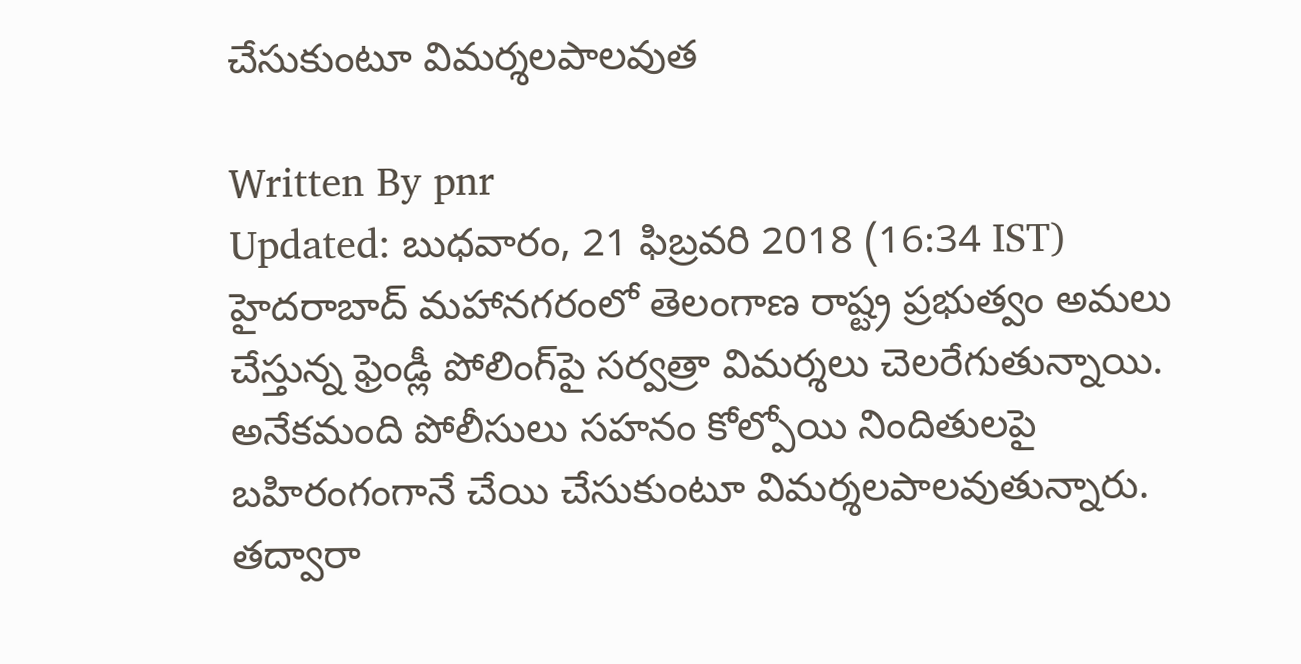చేసుకుంటూ విమర్శలపాలవుత

Written By pnr
Updated: బుధవారం, 21 ఫిబ్రవరి 2018 (16:34 IST)
హైదరాబాద్ మహానగరంలో తెలంగాణ రాష్ట్ర ప్రభుత్వం అమలు చేస్తున్న ఫ్రెండ్లీ పోలింగ్‌పై సర్వత్రా విమర్శలు చెలరేగుతున్నాయి. అనేకమంది పోలీసులు సహనం కోల్పోయి నిందితులపై బహిరంగంగానే చేయి చేసుకుంటూ విమర్శలపాలవుతున్నారు. తద్వారా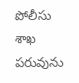పోలీసు శాఖ పరువును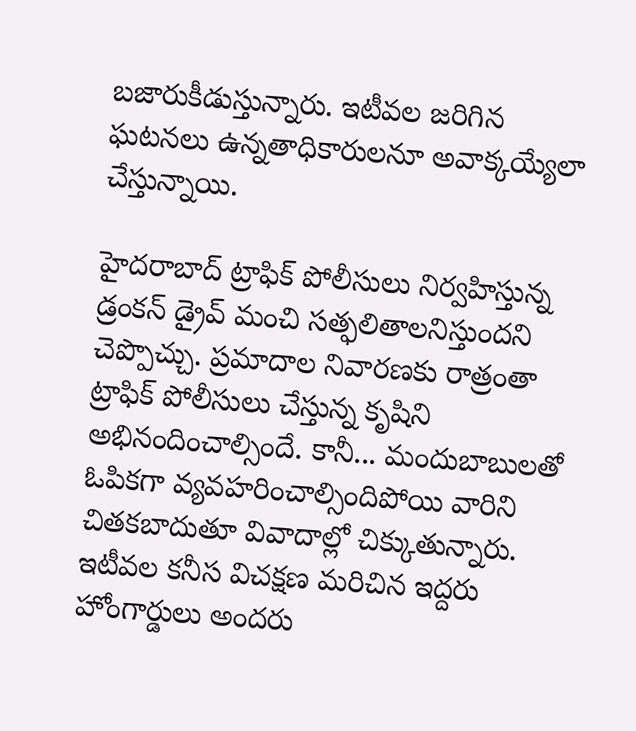బజారుకీడుస్తున్నారు. ఇటీవల జరిగిన ఘటనలు ఉన్నతాధికారులనూ అవాక్కయ్యేలా చేస్తున్నాయి.

హైదరాబాద్ ట్రాఫిక్ పోలీసులు నిర్వహిస్తున్న డ్రంకన్ డ్రైవ్ మంచి సత్ఫలితాలనిస్తుందని చెప్పొచ్చు. ప్రమాదాల నివారణకు రాత్రంతా ట్రాఫిక్ పోలీసులు చేస్తున్న కృషిని అభినందించాల్సిందే. కానీ... మందుబాబులతో ఓపికగా వ్యవహరించాల్సిందిపోయి వారిని చితకబాదుతూ వివాదాల్లో చిక్కుతున్నారు. ఇటీవల కనీస విచక్షణ మరిచిన ఇద్దరు హోంగార్డులు అందరు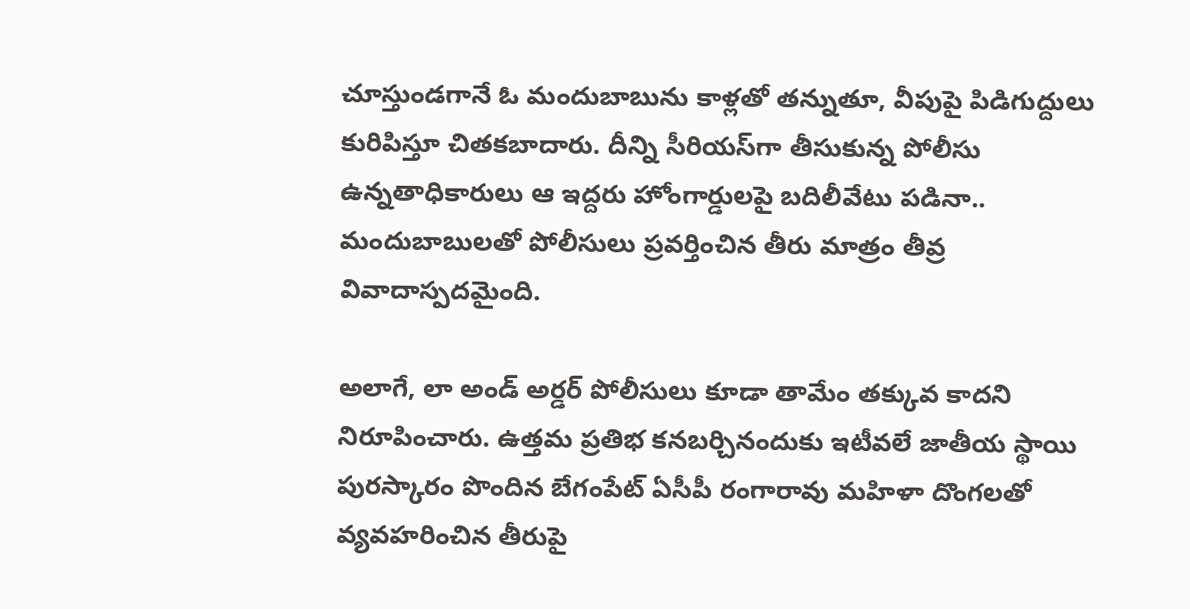చూస్తుండగానే ఓ మందుబాబును కాళ్లతో తన్నుతూ, వీపుపై పిడిగుద్దులు కురిపిస్తూ చితకబాదారు. దీన్ని సీరియస్‌గా తీసుకున్న పోలీసు ఉన్నతాధికారులు ఆ ఇద్దరు హోంగార్డులపై బదిలీవేటు పడినా.. మందుబాబులతో పోలీసులు ప్రవర్తించిన తీరు మాత్రం తీవ్ర వివాదాస్పదమైంది.

అలాగే, లా అండ్ అర్డర్ పోలీసులు కూడా తామేం తక్కువ కాదని నిరూపించారు. ఉత్తమ ప్రతిభ కనబర్చినందుకు ఇటీవలే జాతీయ స్థాయి పురస్కారం పొందిన బేగంపేట్ ఏసీపీ రంగారావు మహిళా దొంగలతో వ్యవహరించిన తీరుపై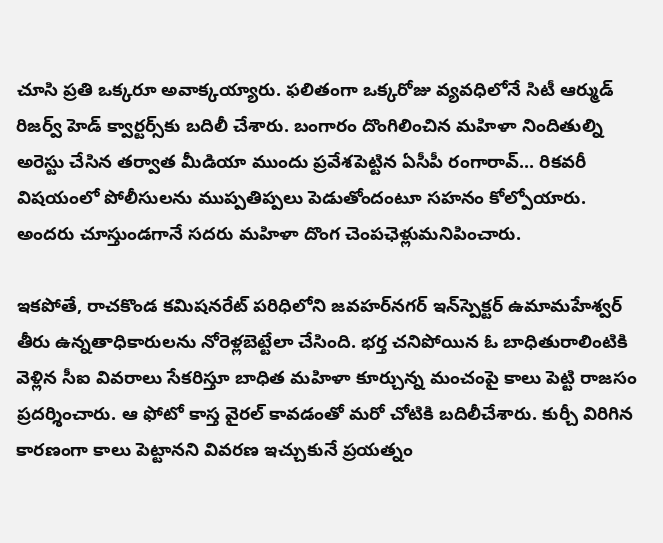చూసి ప్రతి ఒక్కరూ అవాక్కయ్యారు. ఫలితంగా ఒక్కరోజు వ్యవధిలోనే సిటీ ఆర్ముడ్ రిజర్వ్ హెడ్ క్వార్టర్స్‌కు బదిలీ చేశారు. బంగారం దొంగిలించిన మహిళా నిందితుల్ని అరెస్టు చేసిన తర్వాత మీడియా ముందు ప్రవేశపెట్టిన ఏసీపీ రంగారావ్... రికవరీ విషయంలో పోలీసులను ముప్పతిప్పలు పెడుతోందంటూ సహనం కోల్పోయారు. అందరు చూస్తుండగానే సదరు మహిళా దొంగ చెంపఛెళ్లుమనిపించారు.

ఇకపోతే, రాచకొండ కమిషనరేట్ పరిధిలోని జవహర్‌నగర్ ఇన్‌స్పెక్టర్ ఉమామహేశ్వర్ తీరు ఉన్నతాధికారులను నోరెళ్లబెట్టేలా చేసింది. భర్త చనిపోయిన ఓ బాధితురాలింటికి వెళ్లిన సీఐ వివరాలు సేకరిస్తూ బాధిత మహిళా కూర్చున్న మంచంపై కాలు పెట్టి రాజసం ప్రదర్శించారు. ఆ ఫోటో కాస్త వైరల్ కావడంతో మరో చోటికి బదిలీచేశారు. కుర్చీ విరిగిన కారణంగా కాలు పెట్టానని వివరణ ఇచ్చుకునే ప్రయత్నం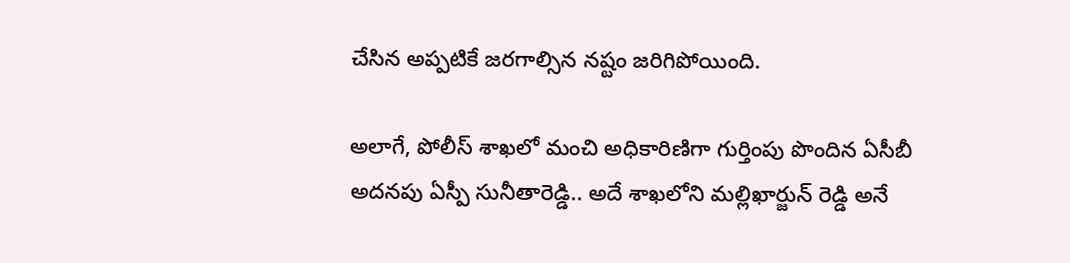చేసిన అప్పటికే జరగాల్సిన నష్టం జరిగిపోయింది.

అలాగే, పోలీస్ శాఖలో మంచి అధికారిణిగా గుర్తింపు పొందిన ఏసీబీ అదనపు ఏస్పీ సునీతారెడ్డి.. అదే శాఖలోని మల్లిఖార్జున్‌ రెడ్డి అనే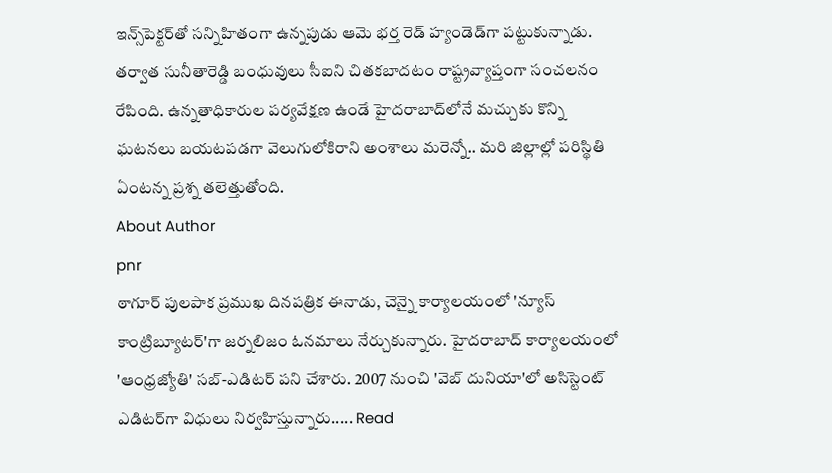ఇన్స్‌పెక్టర్‌తో సన్నిహితంగా ఉన్నపుడు ఆమె భర్త రెడ్ హ్యండెడ్‌గా పట్టుకున్నాడు. తర్వాత సునీతారెడ్డి బంధువులు సీఐని చితకబాదటం రాష్ట్రవ్యాప్తంగా సంచలనం రేపింది. ఉన్నతాధికారుల పర్యవేక్షణ ఉండే హైదరాబాద్‌లోనే మచ్చుకు కొన్ని ఘటనలు బయటపడగా వెలుగులోకిరాని అంశాలు మరెన్నో.. మరి జిల్లాల్లో పరిస్థితి ఏంటన్న ప్రశ్న తలెత్తుతోంది.
About Author
pnr
ఠాగూర్ పులపాక ప్రముఖ దినపత్రిక ఈనాడు, చెన్నై కార్యాలయంలో 'న్యూస్ కాంట్రిబ్యూటర్‌'గా జర్నలిజం ఓనమాలు నేర్చుకున్నారు. హైదరాబాద్ కార్యాలయంలో 'ఆంధ్రజ్యోతి' సబ్-ఎడిటర్ పని చేశారు. 2007 నుంచి 'వెబ్ దునియా'లో అసిస్టెంట్ ఎడిటర్‌‌గా విధులు నిర్వహిస్తున్నారు..... Read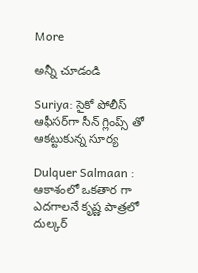More

అన్నీ చూడండి

Suriya: సైకో పోలీస్ ఆఫీసర్‌గా సీన్ గ్లింప్స్ తో ఆకట్టుకున్న సూర్య

Dulquer Salmaan : ఆకాశంలో ఒకతార గా ఎదగాలనే కృష్ణ పాత్రలో దుల్కర్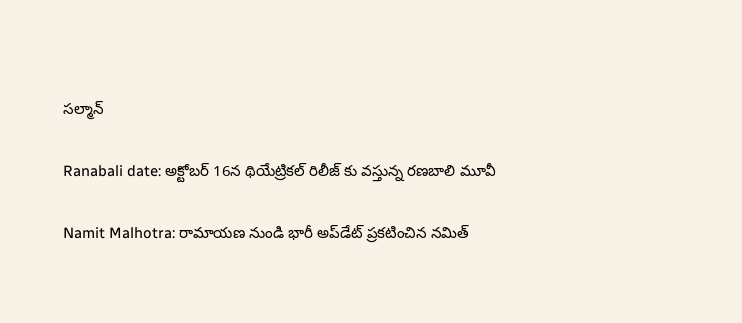సల్మాన్

Ranabali date: అక్టోబర్ 16న థియేట్రికల్ రిలీజ్ కు వస్తున్న రణబాలి మూవీ

Namit Malhotra: రామాయణ నుండి భారీ అప్‌డేట్ ప్రకటించిన నమిత్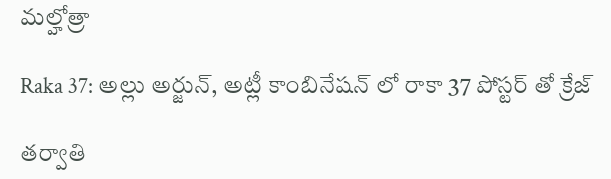మల్హోత్రా

Raka 37: అల్లు అర్జున్, అట్లీ కాంబినేషన్ లో రాకా 37 పోస్టర్ తో క్రేజ్

తర్వాతి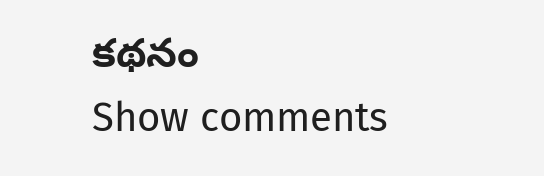కథనం
Show comments